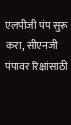एलपीजी पंप सुरू करा, सीएनजी पंपावर रिक्षांसाठी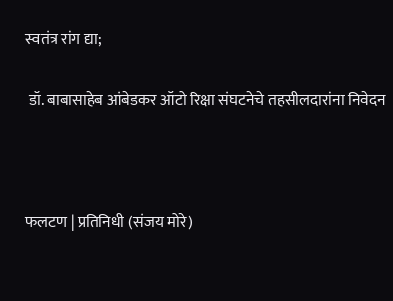स्वतंत्र रांग द्या;

 डॉ. बाबासाहेब आंबेडकर ऑटो रिक्षा संघटनेचे तहसीलदारांना निवेदन



फलटण | प्रतिनिधी (संजय मोरे)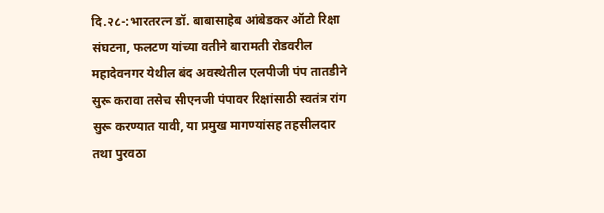दि.२८-:भारतरत्न डॉ. बाबासाहेब आंबेडकर ऑटो रिक्षा संघटना, फलटण यांच्या वतीने बारामती रोडवरील महादेवनगर येथील बंद अवस्थेतील एलपीजी पंप तातडीने सुरू करावा तसेच सीएनजी पंपावर रिक्षांसाठी स्वतंत्र रांग सुरू करण्यात यावी, या प्रमुख मागण्यांसह तहसीलदार तथा पुरवठा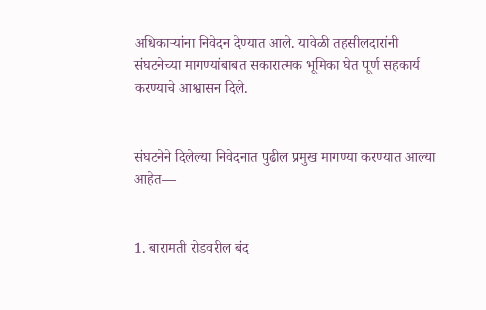अधिकाऱ्यांना निवेदन देण्यात आले. यावेळी तहसीलदारांनी संघटनेच्या मागण्यांबाबत सकारात्मक भूमिका घेत पूर्ण सहकार्य करण्याचे आश्वासन दिले.


संघटनेने दिलेल्या निवेदनात पुढील प्रमुख मागण्या करण्यात आल्या आहेत—


1. बारामती रोडवरील बंद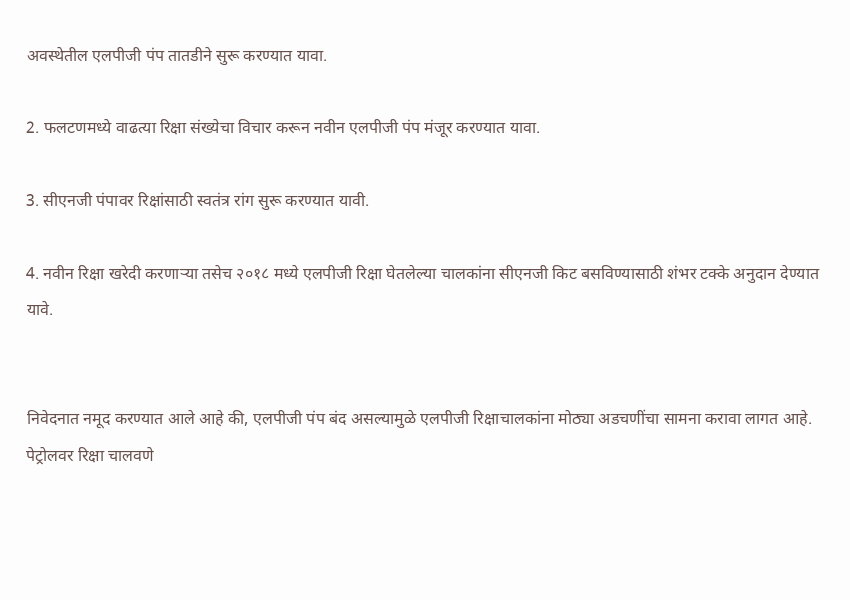अवस्थेतील एलपीजी पंप तातडीने सुरू करण्यात यावा.

2. फलटणमध्ये वाढत्या रिक्षा संख्येचा विचार करून नवीन एलपीजी पंप मंजूर करण्यात यावा.

3. सीएनजी पंपावर रिक्षांसाठी स्वतंत्र रांग सुरू करण्यात यावी.

4. नवीन रिक्षा खरेदी करणाऱ्या तसेच २०१८ मध्ये एलपीजी रिक्षा घेतलेल्या चालकांना सीएनजी किट बसविण्यासाठी शंभर टक्के अनुदान देण्यात यावे.


निवेदनात नमूद करण्यात आले आहे की, एलपीजी पंप बंद असल्यामुळे एलपीजी रिक्षाचालकांना मोठ्या अडचणींचा सामना करावा लागत आहे. पेट्रोलवर रिक्षा चालवणे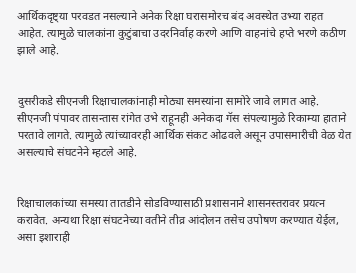आर्थिकदृष्ट्या परवडत नसल्याने अनेक रिक्षा घरासमोरच बंद अवस्थेत उभ्या राहत आहेत. त्यामुळे चालकांना कुटुंबाचा उदरनिर्वाह करणे आणि वाहनांचे हप्ते भरणे कठीण झाले आहे.


दुसरीकडे सीएनजी रिक्षाचालकांनाही मोठ्या समस्यांना सामोरे जावे लागत आहे. सीएनजी पंपावर तासन्तास रांगेत उभे राहूनही अनेकदा गॅस संपल्यामुळे रिकाम्या हाताने परतावे लागते. त्यामुळे त्यांच्यावरही आर्थिक संकट ओढवले असून उपासमारीची वेळ येत असल्याचे संघटनेने म्हटले आहे.


रिक्षाचालकांच्या समस्या तातडीने सोडविण्यासाठी प्रशासनाने शासनस्तरावर प्रयत्न करावेत. अन्यथा रिक्षा संघटनेच्या वतीने तीव्र आंदोलन तसेच उपोषण करण्यात येईल, असा इशाराही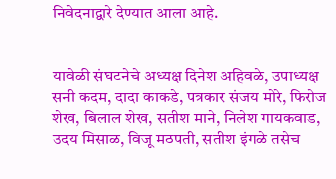निवेदनाद्वारे देण्यात आला आहे.


यावेळी संघटनेचे अध्यक्ष दिनेश अहिवळे, उपाध्यक्ष सनी कदम, दादा काकडे, पत्रकार संजय मोरे, फिरोज शेख, बिलाल शेख, सतीश माने, निलेश गायकवाड, उदय मिसाळ, विजू मठपती, सतीश इंगळे तसेच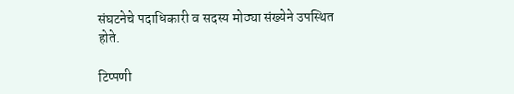संघटनेचे पदाधिकारी व सदस्य मोठ्या संख्येने उपस्थित होते.

टिप्पणी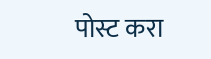पोस्ट करा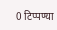0 टिप्पण्या